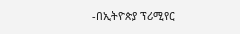-በኢትዮጵያ ፕሪሚየር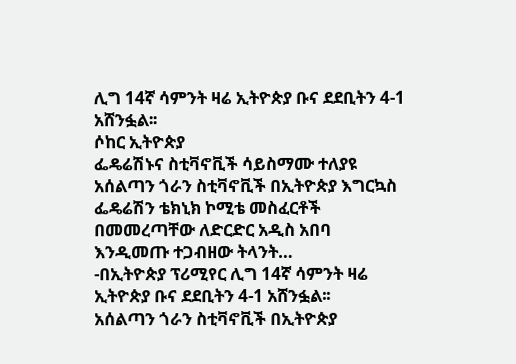ሊግ 14ኛ ሳምንት ዛሬ ኢትዮጵያ ቡና ደደቢትን 4-1 አሸንፏል፡፡
ሶከር ኢትዮጵያ
ፌዴሬሽኑና ስቲቫኖቪች ሳይስማሙ ተለያዩ
አሰልጣን ጎራን ስቲቫኖቪች በኢትዮጵያ እግርኳስ ፌዴሬሽን ቴክኒክ ኮሚቴ መስፈርቶች በመመረጣቸው ለድርድር አዲስ አበባ እንዲመጡ ተጋብዘው ትላንት…
-በኢትዮጵያ ፕሪሚየር ሊግ 14ኛ ሳምንት ዛሬ ኢትዮጵያ ቡና ደደቢትን 4-1 አሸንፏል፡፡
አሰልጣን ጎራን ስቲቫኖቪች በኢትዮጵያ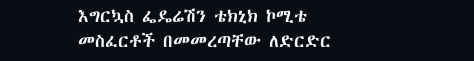እግርኳስ ፌዴሬሽን ቴክኒክ ኮሚቴ መስፈርቶች በመመረጣቸው ለድርድር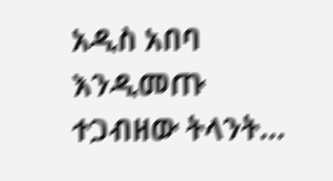አዲስ አበባ እንዲመጡ ተጋብዘው ትላንት…